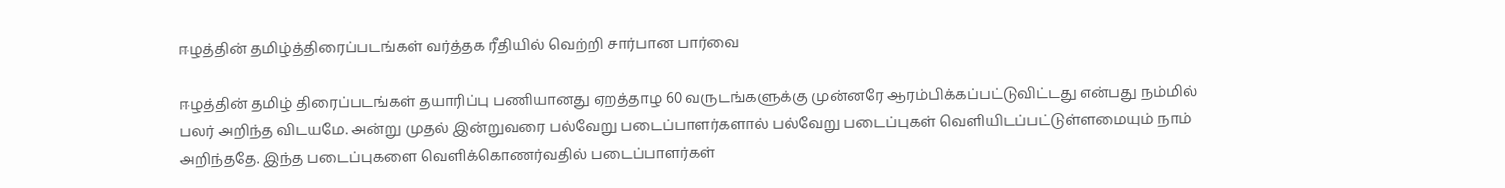ஈழத்தின் தமிழ்த்திரைப்படங்கள் வர்த்தக ரீதியில் வெற்றி சார்பான பார்வை

ஈழத்தின் தமிழ் திரைப்படங்கள் தயாரிப்பு பணியானது ஏறத்தாழ 60 வருடங்களுக்கு முன்னரே ஆரம்பிக்கப்பட்டுவிட்டது என்பது நம்மில் பலர் அறிந்த விடயமே. அன்று முதல் இன்றுவரை பல்வேறு படைப்பாளர்களால் பல்வேறு படைப்புகள் வெளியிடப்பட்டுள்ளமையும் நாம் அறிந்ததே. இந்த படைப்புகளை வெளிக்கொணர்வதில் படைப்பாளர்கள்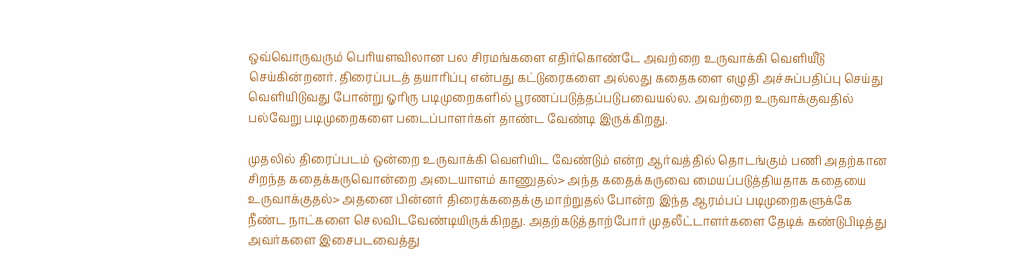ஒவ்வொருவரும் பெரியளவிலான பல சிரமங்களை எதிர்கொண்டே அவற்றை உருவாக்கி வெளியீடு செய்கின்றனர். திரைப்படத் தயாரிப்பு என்பது கட்டுரைகளை அல்லது கதைகளை எழுதி அச்சுப்பதிப்பு செய்து வெளியிடுவது போன்று ஓரிரு படிமுறைகளில் பூரணப்படுத்தப்படுபவையல்ல. அவற்றை உருவாக்குவதில் பல்வேறு படிமுறைகளை படைப்பாளர்கள் தாண்ட வேண்டி இருக்கிறது.

முதலில் திரைப்படம் ஒன்றை உருவாக்கி வெளியிட வேண்டும் என்ற ஆர்வத்தில் தொடங்கும் பணி அதற்கான சிறந்த கதைக்கருவொன்றை அடையாளம் காணுதல்> அந்த கதைக்கருவை மையப்படுத்தியதாக கதையை உருவாக்குதல்> அதனை பின்னர் திரைக்கதைக்கு மாற்றுதல் போன்ற இந்த ஆரம்பப் படிமுறைகளுக்கே நீண்ட நாட்களை செலவிடவேண்டியிருக்கிறது. அதற்கடுத்தாற்போர் முதலீட்டாளர்களை தேடிக் கண்டுபிடித்து அவர்களை இசைபடவைத்து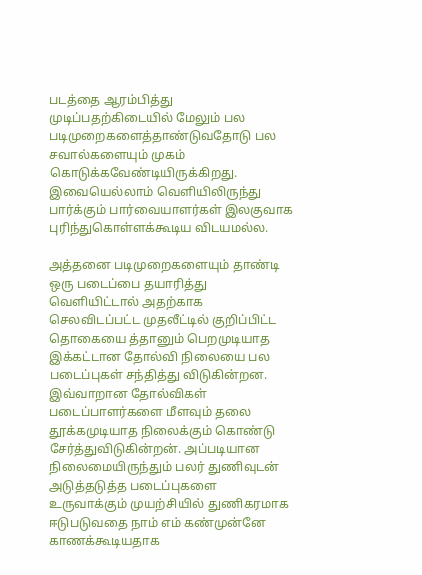படத்தை ஆரம்பித்து முடிப்பதற்கிடையில் மேலும் பல படிமுறைகளைத்தாண்டுவதோடு பல சவால்களையும் முகம் கொடுக்கவேண்டியிருக்கிறது. இவையெல்லாம் வெளியிலிருந்து பார்க்கும் பார்வையாளர்கள் இலகுவாக புரிந்துகொள்ளக்கூடிய விடயமல்ல.

அத்தனை படிமுறைகளையும் தாண்டி ஒரு படைப்பை தயாரித்து வெளியிட்டால் அதற்காக செலவிடப்பட்ட முதலீட்டில் குறிப்பிட்ட தொகையை த்தானும் பெறமுடியாத இக்கட்டான தோல்வி நிலையை பல படைப்புகள் சந்தித்து விடுகின்றன. இவ்வாறான தோல்விகள் படைப்பாளர்களை மீளவும் தலை தூக்கமுடியாத நிலைக்கும் கொண்டு சேர்த்துவிடுகின்றன். அப்படியான நிலைமையிருந்தும் பலர் துணிவுடன் அடுத்தடுத்த படைப்புகளை உருவாக்கும் முயற்சியில் துணிகரமாக ஈடுபடுவதை நாம் எம் கண்முன்னே காணக்கூடியதாக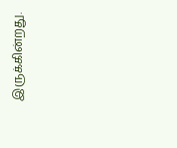இருக்கின்றது.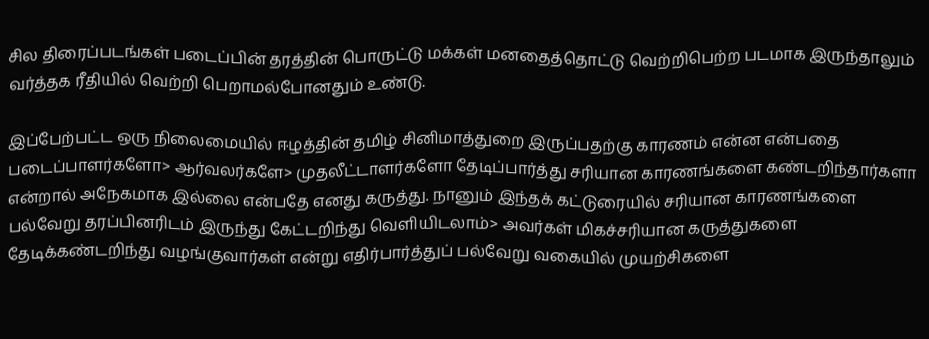சில திரைப்படங்கள் படைப்பின் தரத்தின் பொருட்டு மக்கள் மனதைத்தொட்டு வெற்றிபெற்ற படமாக இருந்தாலும் வர்த்தக ரீதியில் வெற்றி பெறாமல்போனதும் உண்டு.

இப்பேற்பட்ட ஒரு நிலைமையில் ஈழத்தின் தமிழ் சினிமாத்துறை இருப்பதற்கு காரணம் என்ன என்பதை படைப்பாளர்களோ> ஆர்வலர்களே> முதலீட்டாளர்களோ தேடிப்பார்த்து சரியான காரணங்களை கண்டறிந்தார்களா என்றால் அநேகமாக இல்லை என்பதே எனது கருத்து. நானும் இந்தக் கட்டுரையில் சரியான காரணங்களை பல்வேறு தரப்பினரிடம் இருந்து கேட்டறிந்து வெளியிடலாம்> அவர்கள் மிகச்சரியான கருத்துகளை தேடிக்கண்டறிந்து வழங்குவார்கள் என்று எதிர்பார்த்துப் பல்வேறு வகையில் முயற்சிகளை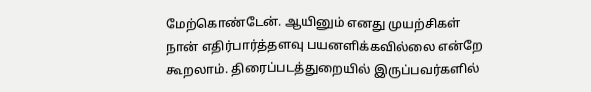மேற்கொண்டேன். ஆயினும் எனது முயற்சிகள் நான் எதிர்பார்த்தளவு பயனளிக்கவில்லை என்றே கூறலாம். திரைப்படத்துறையில் இருப்பவர்களில்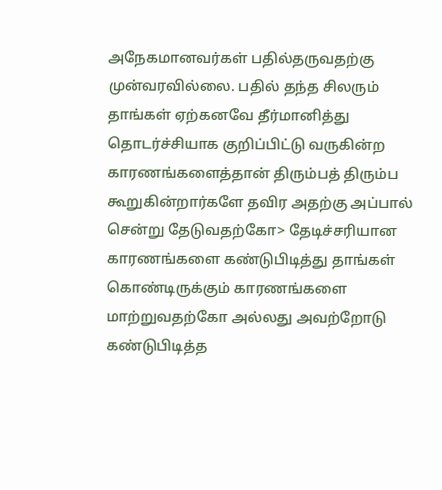அநேகமானவர்கள் பதில்தருவதற்கு முன்வரவில்லை. பதில் தந்த சிலரும் தாங்கள் ஏற்கனவே தீர்மானித்து தொடர்ச்சியாக குறிப்பிட்டு வருகின்ற காரணங்களைத்தான் திரும்பத் திரும்ப கூறுகின்றார்களே தவிர அதற்கு அப்பால் சென்று தேடுவதற்கோ> தேடிச்சரியான காரணங்களை கண்டுபிடித்து தாங்கள் கொண்டிருக்கும் காரணங்களை மாற்றுவதற்கோ அல்லது அவற்றோடு கண்டுபிடித்த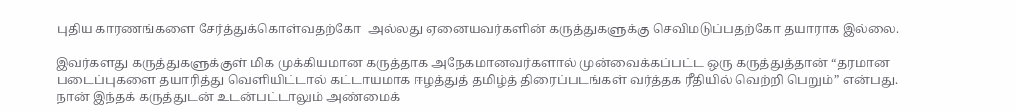புதிய காரணங்களை சேர்த்துக்கொள்வதற்கோ  அல்லது ஏனையவர்களின் கருத்துகளுக்கு செவிமடுப்பதற்கோ தயாராக இல்லை.

இவர்களது கருத்துகளுக்குள் மிக முக்கியமான கருத்தாக அநேகமானவர்களால் முன்வைக்கப்பட்ட ஒரு கருத்துத்தான் “தரமான படைப்புகளை தயாரித்து வெளியிட்டால் கட்டாயமாக ஈழத்துத் தமிழ்த் திரைப்படங்கள் வர்த்தக ரீதியில் வெற்றி பெறும்” என்பது. நான் இந்தக் கருத்துடன் உடன்பட்டாலும் அண்மைக்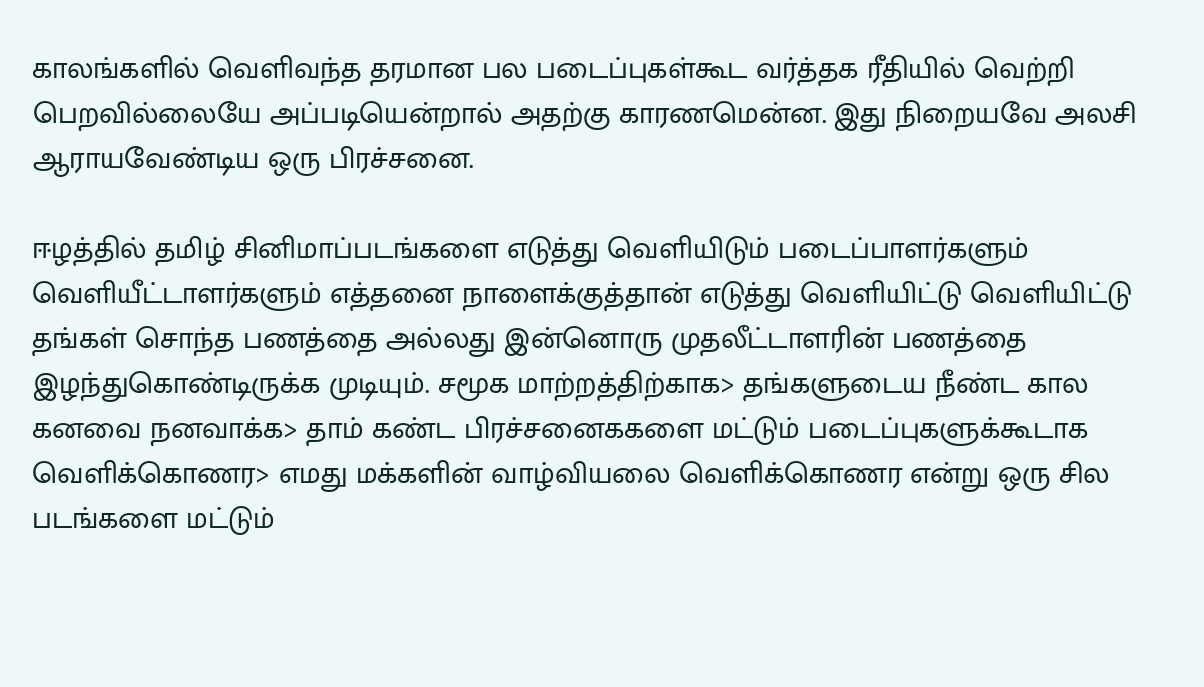காலங்களில் வெளிவந்த தரமான பல படைப்புகள்கூட வர்த்தக ரீதியில் வெற்றி பெறவில்லையே அப்படியென்றால் அதற்கு காரணமென்ன. இது நிறையவே அலசி ஆராயவேண்டிய ஒரு பிரச்சனை.

ஈழத்தில் தமிழ் சினிமாப்படங்களை எடுத்து வெளியிடும் படைப்பாளர்களும் வெளியீட்டாளர்களும் எத்தனை நாளைக்குத்தான் எடுத்து வெளியிட்டு வெளியிட்டு தங்கள் சொந்த பணத்தை அல்லது இன்னொரு முதலீட்டாளரின் பணத்தை இழந்துகொண்டிருக்க முடியும். சமூக மாற்றத்திற்காக> தங்களுடைய நீண்ட கால கனவை நனவாக்க> தாம் கண்ட பிரச்சனைககளை மட்டும் படைப்புகளுக்கூடாக வெளிக்கொணர> எமது மக்களின் வாழ்வியலை வெளிக்கொணர என்று ஒரு சில படங்களை மட்டும்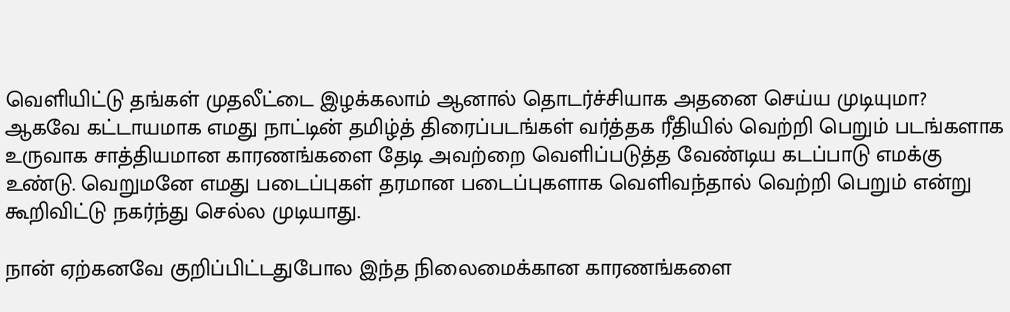வெளியிட்டு தங்கள் முதலீட்டை இழக்கலாம் ஆனால் தொடர்ச்சியாக அதனை செய்ய முடியுமா? ஆகவே கட்டாயமாக எமது நாட்டின் தமிழ்த் திரைப்படங்கள் வர்த்தக ரீதியில் வெற்றி பெறும் படங்களாக உருவாக சாத்தியமான காரணங்களை தேடி அவற்றை வெளிப்படுத்த வேண்டிய கடப்பாடு எமக்கு உண்டு. வெறுமனே எமது படைப்புகள் தரமான படைப்புகளாக வெளிவந்தால் வெற்றி பெறும் என்று கூறிவிட்டு நகர்ந்து செல்ல முடியாது.

நான் ஏற்கனவே குறிப்பிட்டதுபோல இந்த நிலைமைக்கான காரணங்களை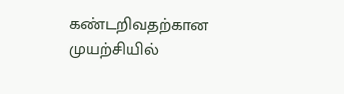கண்டறிவதற்கான முயற்சியில்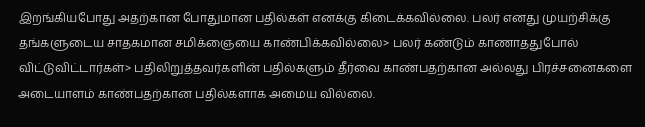இறங்கியபோது அதற்கான போதுமான பதில்கள் எனக்கு கிடைக்கவில்லை. பலர் எனது முயற்சிக்கு தங்களுடைய சாதகமான சமிக்ஞையை காண்பிக்கவில்லை> பலர் கண்டும் காணாததுபோல் விட்டுவிட்டார்கள்> பதிலிறுத்தவர்களின் பதில்களும் தீர்வை காண்பதற்கான அல்லது பிரச்சனைகளை அடையாளம் காண்பதற்கான பதில்களாக அமைய வில்லை.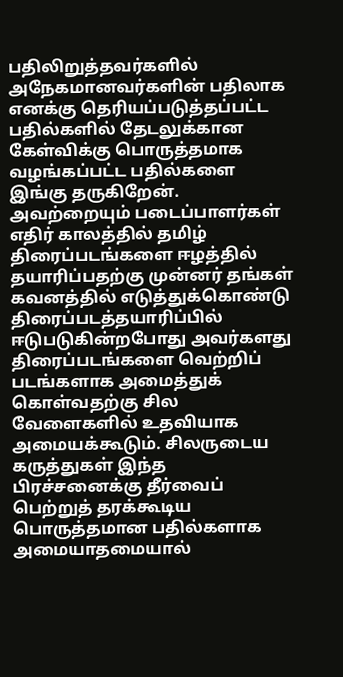பதிலிறுத்தவர்களில் அநேகமானவர்களின் பதிலாக எனக்கு தெரியப்படுத்தப்பட்ட பதில்களில் தேடலுக்கான கேள்விக்கு பொருத்தமாக வழங்கப்பட்ட பதில்களை இங்கு தருகிறேன். அவற்றையும் படைப்பாளர்கள் எதிர் காலத்தில் தமிழ் திரைப்படங்களை ஈழத்தில் தயாரிப்பதற்கு முன்னர் தங்கள் கவனத்தில் எடுத்துக்கொண்டு திரைப்படத்தயாரிப்பில் ஈடுபடுகின்றபோது அவர்களது திரைப்படங்களை வெற்றிப் படங்களாக அமைத்துக் கொள்வதற்கு சில வேளைகளில் உதவியாக அமையக்கூடும். சிலருடைய கருத்துகள் இந்த பிரச்சனைக்கு தீர்வைப் பெற்றுத் தரக்கூடிய பொருத்தமான பதில்களாக அமையாதமையால்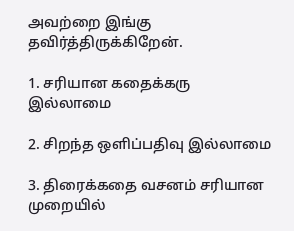அவற்றை இங்கு தவிர்த்திருக்கிறேன்.

1. சரியான கதைக்கரு இல்லாமை

2. சிறந்த ஒளிப்பதிவு இல்லாமை

3. திரைக்கதை வசனம் சரியான முறையில்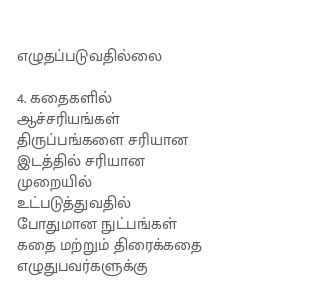எழுதப்படுவதில்லை

4. கதைகளில் ஆச்சரியங்கள் திருப்பங்களை சரியான இடத்தில் சரியான முறையில் உட்படுத்துவதில் போதுமான நுட்பங்கள் கதை மற்றும் திரைக்கதை எழுதுபவர்களுக்கு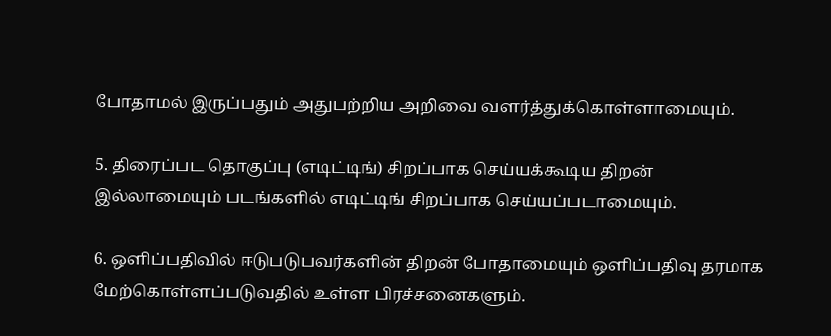போதாமல் இருப்பதும் அதுபற்றிய அறிவை வளர்த்துக்கொள்ளாமையும்.

5. திரைப்பட தொகுப்பு (எடிட்டிங்) சிறப்பாக செய்யக்கூடிய திறன் இல்லாமையும் படங்களில் எடிட்டிங் சிறப்பாக செய்யப்படாமையும்.

6. ஒளிப்பதிவில் ஈடுபடுபவர்களின் திறன் போதாமையும் ஒளிப்பதிவு தரமாக மேற்கொள்ளப்படுவதில் உள்ள பிரச்சனைகளும்.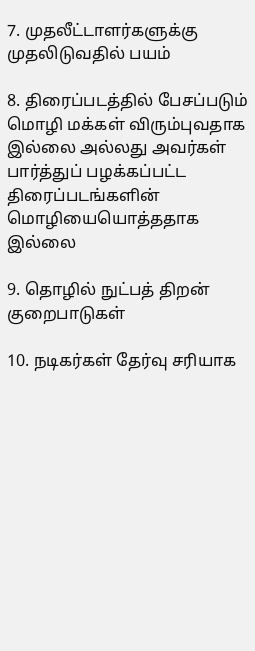7. முதலீட்டாளர்களுக்கு முதலிடுவதில் பயம்

8. திரைப்படத்தில் பேசப்படும் மொழி மக்கள் விரும்புவதாக இல்லை அல்லது அவர்கள் பார்த்துப் பழக்கப்பட்ட திரைப்படங்களின் மொழியையொத்ததாக இல்லை

9. தொழில் நுட்பத் திறன் குறைபாடுகள்

10. நடிகர்கள் தேர்வு சரியாக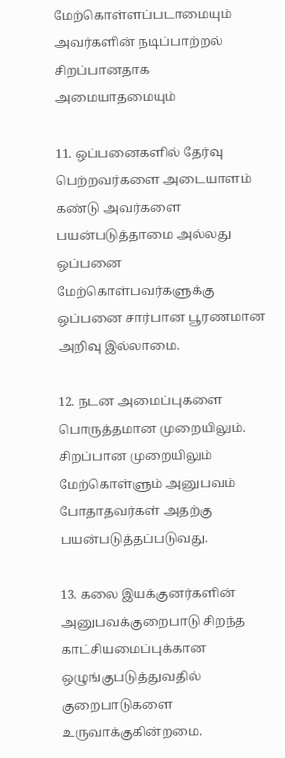மேற்கொள்ளப்படாமையும் அவர்களின் நடிப்பாற்றல் சிறப்பானதாக அமையாதமையும்

11. ஒப்பனைகளில் தேர்வு பெற்றவர்களை அடையாளம் கண்டு அவர்களை பயன்படுத்தாமை அல்லது ஒப்பனை மேற்கொள்பவர்களுக்கு ஒப்பனை சார்பான பூரணமான அறிவு இல்லாமை.

12. நடன அமைப்புகளை பொருத்தமான முறையிலும். சிறப்பான முறையிலும் மேற்கொள்ளும் அனுபவம் போதாதவர்கள் அதற்கு பயன்படுத்தப்படுவது.

13. கலை இயக்குனர்களின் அனுபவக்குறைபாடு சிறந்த காட்சியமைப்புக்கான ஒழுங்குபடுத்துவதில் குறைபாடுகளை உருவாக்குகின்றமை.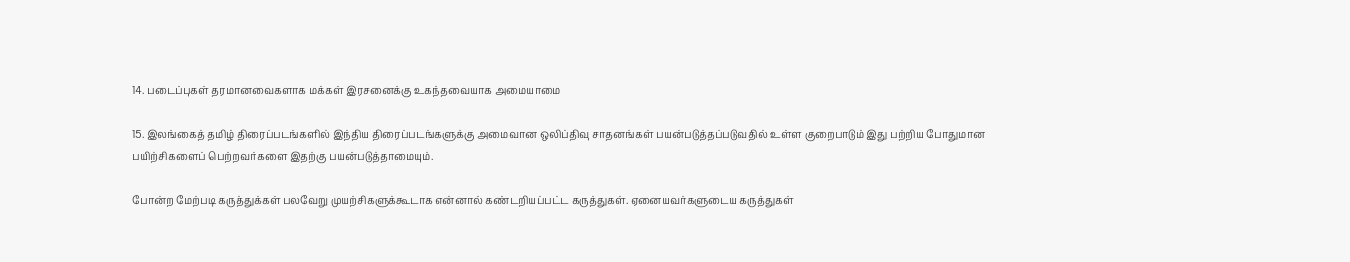14. படைப்புகள் தரமானவைகளாக மக்கள் இரசனைக்கு உகந்தவையாக அமையாமை

15. இலங்கைத் தமிழ் திரைப்படங்களில் இந்திய திரைப்படங்களுக்கு அமைவான ஒலிப்திவு சாதனங்கள் பயன்படுத்தப்படுவதில் உள்ள குறைபாடும் இது பற்றிய போதுமான பயிற்சிகளைப் பெற்றவர்களை இதற்கு பயன்படுத்தாமையும்.

போன்ற மேற்படி கருத்துக்கள் பலவேறு முயற்சிகளுக்கூடாக என்னால் கண்டறியப்பட்ட கருத்துகள். ஏனையவர்களுடைய கருத்துகள்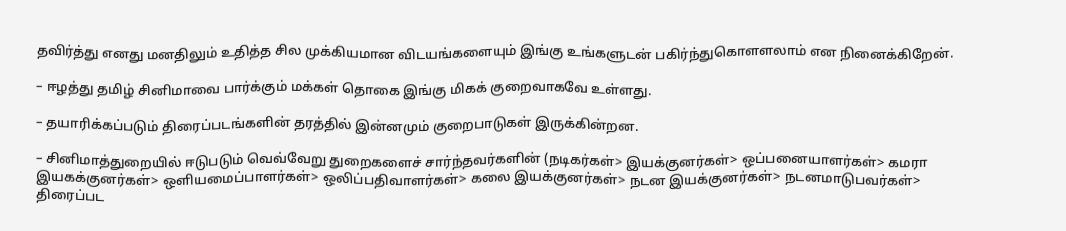தவிர்த்து எனது மனதிலும் உதித்த சில முக்கியமான விடயங்களையும் இங்கு உங்களுடன் பகிர்ந்துகொளளலாம் என நினைக்கிறேன்.

– ஈழத்து தமிழ் சினிமாவை பார்க்கும் மக்கள் தொகை இங்கு மிகக் குறைவாகவே உள்ளது.

– தயாரிக்கப்படும் திரைப்படங்களின் தரத்தில் இன்னமும் குறைபாடுகள் இருக்கின்றன.

– சினிமாத்துறையில் ஈடுபடும் வெவ்வேறு துறைகளைச் சார்ந்தவர்களின் (நடிகர்கள்> இயக்குனர்கள்> ஒப்பனையாளர்கள்> கமரா இயகக்குனர்கள்> ஒளியமைப்பாளர்கள்> ஒலிப்பதிவாளர்கள்> கலை இயக்குனர்கள்> நடன இயக்குனர்கள்> நடனமாடுபவர்கள்> திரைப்பட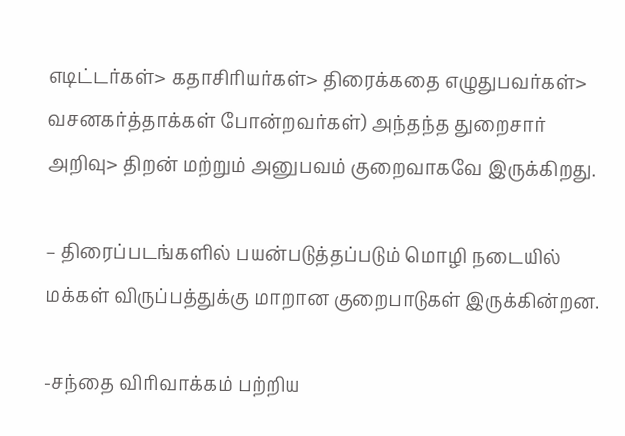எடிட்டர்கள்> கதாசிரியர்கள்> திரைக்கதை எழுதுபவர்கள்> வசனகர்த்தாக்கள் போன்றவர்கள்) அந்தந்த துறைசார் அறிவு> திறன் மற்றும் அனுபவம் குறைவாகவே இருக்கிறது.

– திரைப்படங்களில் பயன்படுத்தப்படும் மொழி நடையில் மக்கள் விருப்பத்துக்கு மாறான குறைபாடுகள் இருக்கின்றன.

-சந்தை விரிவாக்கம் பற்றிய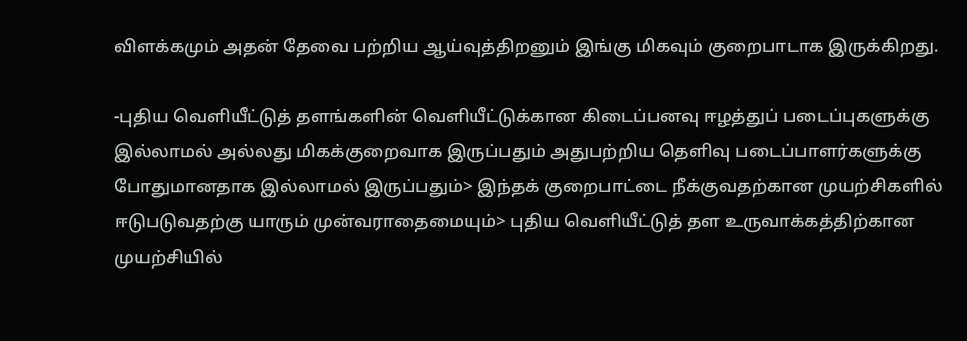விளக்கமும் அதன் தேவை பற்றிய ஆய்வுத்திறனும் இங்கு மிகவும் குறைபாடாக இருக்கிறது.

-புதிய வெளியீட்டுத் தளங்களின் வெளியீட்டுக்கான கிடைப்பனவு ஈழத்துப் படைப்புகளுக்கு இல்லாமல் அல்லது மிகக்குறைவாக இருப்பதும் அதுபற்றிய தெளிவு படைப்பாளர்களுக்கு போதுமானதாக இல்லாமல் இருப்பதும்> இந்தக் குறைபாட்டை நீக்குவதற்கான முயற்சிகளில் ஈடுபடுவதற்கு யாரும் முன்வராதைமையும்> புதிய வெளியீட்டுத் தள உருவாக்கத்திற்கான முயற்சியில்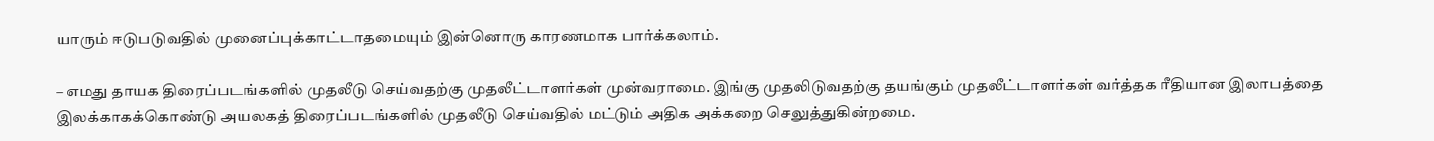யாரும் ஈடுபடுவதில் முனைப்புக்காட்டாதமையும் இன்னொரு காரணமாக பார்க்கலாம்.

– எமது தாயக திரைப்படங்களில் முதலீடு செய்வதற்கு முதலீட்டாளர்கள் முன்வராமை. இங்கு முதலிடுவதற்கு தயங்கும் முதலீட்டாளர்கள் வர்த்தக ரீதியான இலாபத்தை இலக்காகக்கொண்டு அயலகத் திரைப்படங்களில் முதலீடு செய்வதில் மட்டும் அதிக அக்கறை செலுத்துகின்றமை.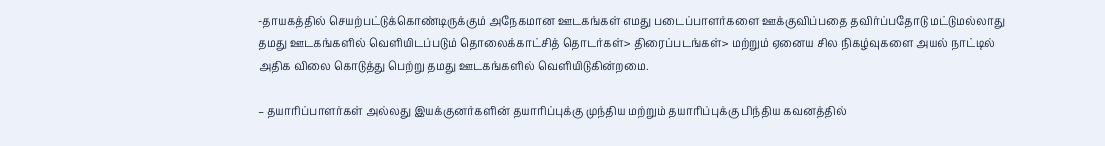-தாயகத்தில் செயற்பட்டுக்கொண்டிருக்கும் அநேகமான ஊடகங்கள் எமது படைப்பாளர்களை ஊக்குவிப்பதை தவிர்ப்பதோடு மட்டுமல்லாது தமது ஊடகங்களில் வெளியிடப்படும் தொலைக்காட்சித் தொடர்கள்> திரைப்படங்கள்> மற்றும் ஏனைய சில நிகழ்வுகளை அயல் நாட்டில் அதிக விலை கொடுத்து பெற்று தமது ஊடகங்களில் வெளியிடுகின்றமை.

– தயாரிப்பாளர்கள் அல்லது இயக்குனர்களின் தயாரிப்புக்கு முந்திய மற்றும் தயாரிப்புக்கு பிந்திய கவனத்தில்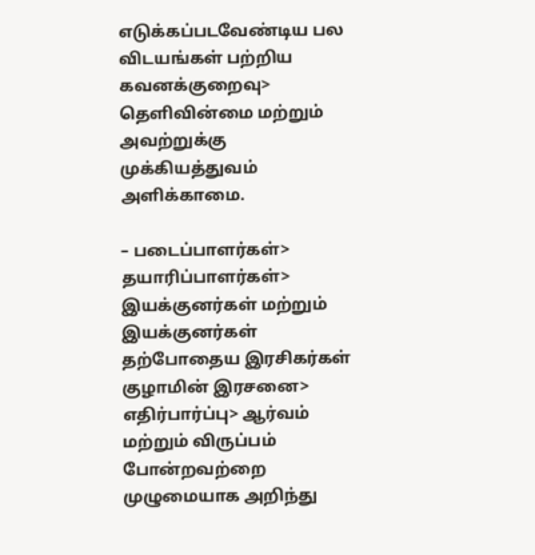எடுக்கப்படவேண்டிய பல விடயங்கள் பற்றிய கவனக்குறைவு> தெளிவின்மை மற்றும் அவற்றுக்கு முக்கியத்துவம் அளிக்காமை.

– படைப்பாளர்கள்> தயாரிப்பாளர்கள்> இயக்குனர்கள் மற்றும் இயக்குனர்கள் தற்போதைய இரசிகர்கள் குழாமின் இரசனை> எதிர்பார்ப்பு> ஆர்வம் மற்றும் விருப்பம் போன்றவற்றை முழுமையாக அறிந்து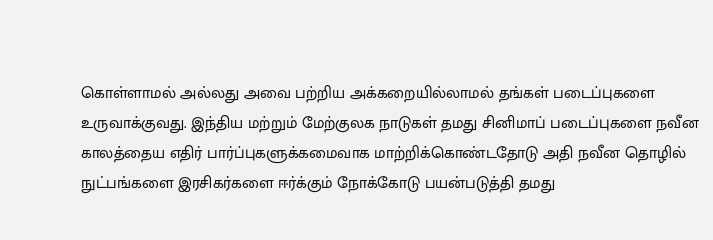கொள்ளாமல் அல்லது அவை பற்றிய அக்கறையில்லாமல் தங்கள் படைப்புகளை உருவாக்குவது. இந்திய மற்றும் மேற்குலக நாடுகள் தமது சினிமாப் படைப்புகளை நவீன காலத்தைய எதிர் பார்ப்புகளுக்கமைவாக மாற்றிக்கொண்டதோடு அதி நவீன தொழில் நுட்பங்களை இரசிகர்களை ஈர்க்கும் நோக்கோடு பயன்படுத்தி தமது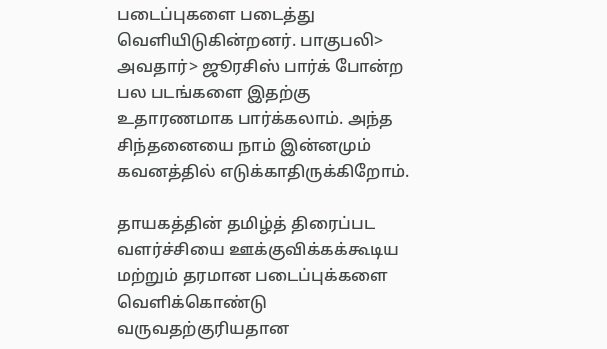படைப்புகளை படைத்து வெளியிடுகின்றனர். பாகுபலி> அவதார்> ஜூரசிஸ் பார்க் போன்ற பல படங்களை இதற்கு உதாரணமாக பார்க்கலாம். அந்த சிந்தனையை நாம் இன்னமும் கவனத்தில் எடுக்காதிருக்கிறோம்.

தாயகத்தின் தமிழ்த் திரைப்பட வளர்ச்சியை ஊக்குவிக்கக்கூடிய மற்றும் தரமான படைப்புக்களை வெளிக்கொண்டு வருவதற்குரியதான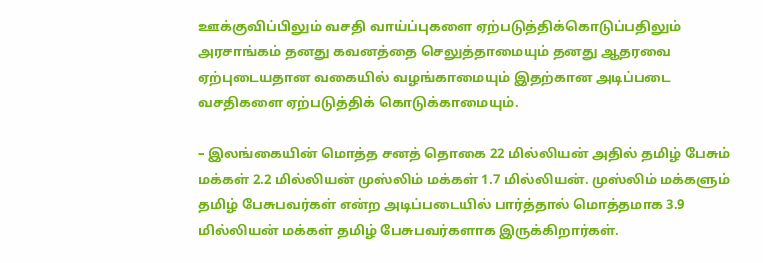ஊக்குவிப்பிலும் வசதி வாய்ப்புகளை ஏற்படுத்திக்கொடுப்பதிலும் அரசாங்கம் தனது கவனத்தை செலுத்தாமையும் தனது ஆதரவை ஏற்புடையதான வகையில் வழங்காமையும் இதற்கான அடிப்படை வசதிகளை ஏற்படுத்திக் கொடுக்காமையும்.

– இலங்கையின் மொத்த சனத் தொகை 22 மில்லியன் அதில் தமிழ் பேசும் மக்கள் 2.2 மில்லியன் முஸ்லிம் மக்கள் 1.7 மில்லியன். முஸ்லிம் மக்களும் தமிழ் பேசுபவர்கள் என்ற அடிப்படையில் பார்த்தால் மொத்தமாக 3.9 மில்லியன் மக்கள் தமிழ் பேசுபவர்களாக இருக்கிறார்கள்.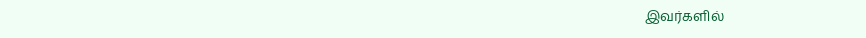இவர்களில்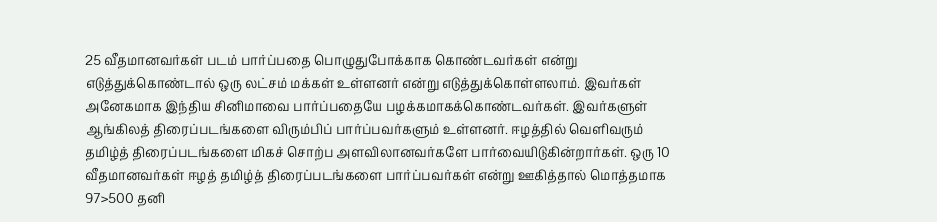25 வீதமானவர்கள் படம் பார்ப்பதை பொழுதுபோக்காக கொண்டவர்கள் என்று எடுத்துக்கொண்டால் ஒரு லட்சம் மக்கள் உள்ளனர் என்று எடுத்துக்கொள்ளலாம். இவர்கள் அனேகமாக இந்திய சினிமாவை பார்ப்பதையே பழக்கமாகக்கொண்டவர்கள். இவர்களுள் ஆங்கிலத் திரைப்படங்களை விரும்பிப் பார்ப்பவர்களும் உள்ளனர். ஈழத்தில் வெளிவரும் தமிழ்த் திரைப்படங்களை மிகச் சொற்ப அளவிலானவர்களே பார்வையிடுகின்றார்கள். ஒரு 10 வீதமானவர்கள் ஈழத் தமிழ்த் திரைப்படங்களை பார்ப்பவர்கள் என்று ஊகித்தால் மொத்தமாக 97>500 தனி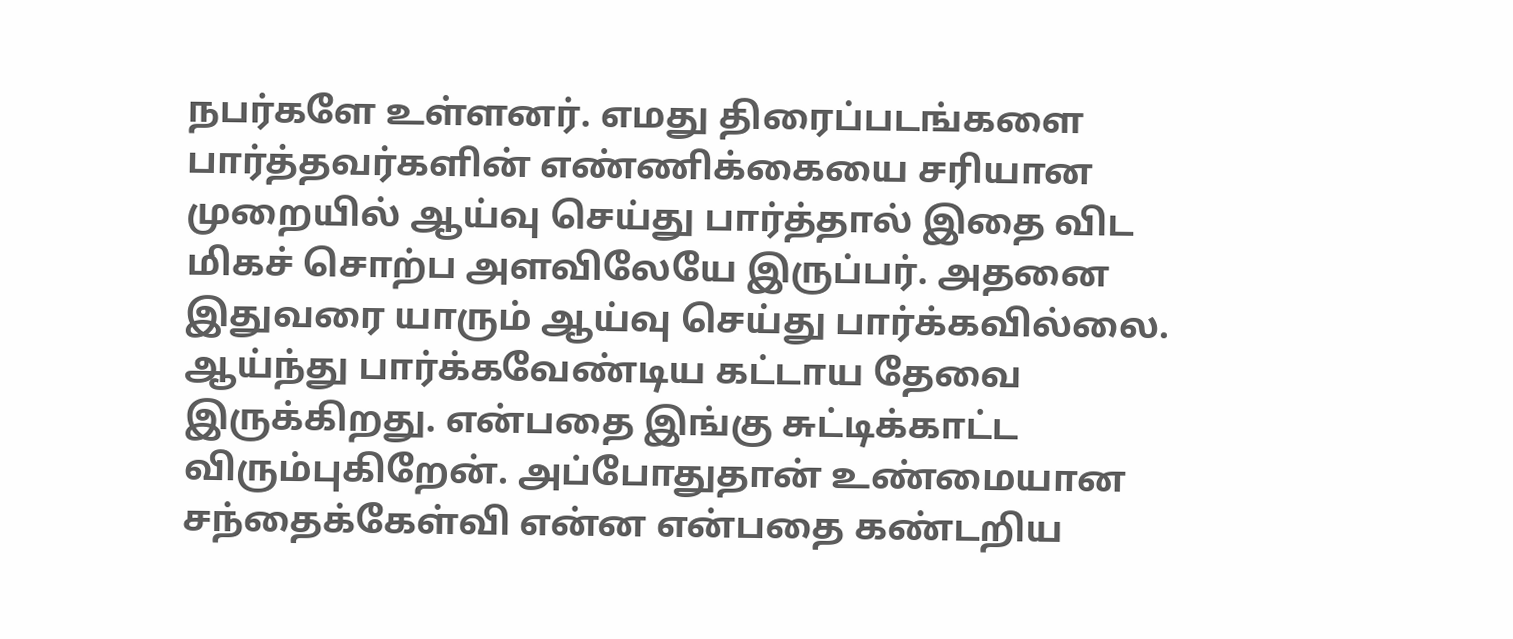நபர்களே உள்ளனர். எமது திரைப்படங்களை பார்த்தவர்களின் எண்ணிக்கையை சரியான முறையில் ஆய்வு செய்து பார்த்தால் இதை விட மிகச் சொற்ப அளவிலேயே இருப்பர். அதனை இதுவரை யாரும் ஆய்வு செய்து பார்க்கவில்லை. ஆய்ந்து பார்க்கவேண்டிய கட்டாய தேவை இருக்கிறது. என்பதை இங்கு சுட்டிக்காட்ட விரும்புகிறேன். அப்போதுதான் உண்மையான சந்தைக்கேள்வி என்ன என்பதை கண்டறிய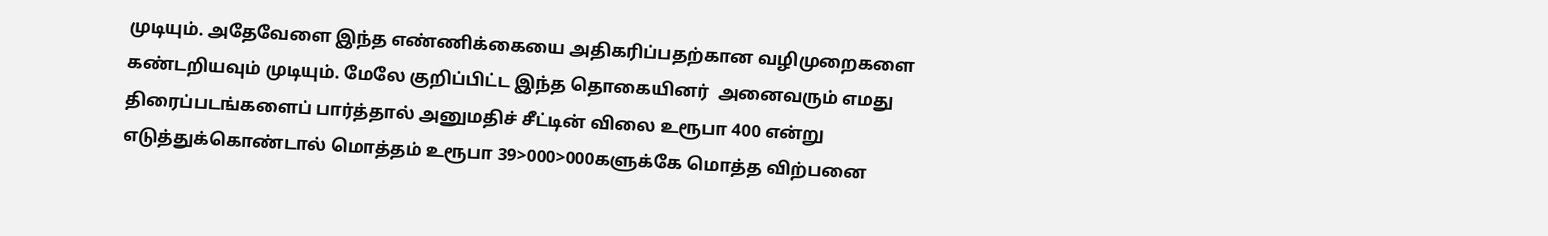முடியும். அதேவேளை இந்த எண்ணிக்கையை அதிகரிப்பதற்கான வழிமுறைகளை கண்டறியவும் முடியும். மேலே குறிப்பிட்ட இந்த தொகையினர்  அனைவரும் எமது திரைப்படங்களைப் பார்த்தால் அனுமதிச் சீட்டின் விலை உரூபா 400 என்று எடுத்துக்கொண்டால் மொத்தம் உரூபா 39>000>000களுக்கே மொத்த விற்பனை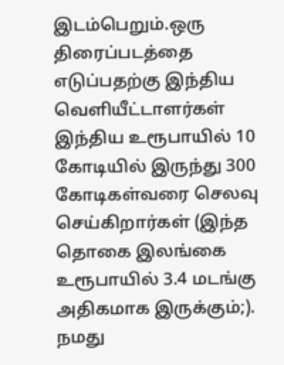இடம்பெறும்.ஒரு திரைப்படத்தை எடுப்பதற்கு இந்திய வெளியீட்டாளர்கள் இந்திய உரூபாயில் 10 கோடியில் இருந்து 300 கோடிகள்வரை செலவு செய்கிறார்கள் (இந்த தொகை இலங்கை உரூபாயில் 3.4 மடங்கு அதிகமாக இருக்கும்;). நமது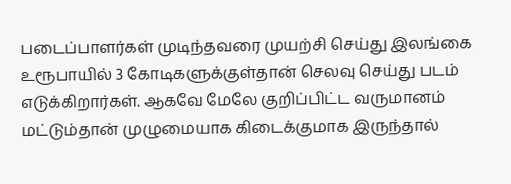படைப்பாளர்கள் முடிந்தவரை முயற்சி செய்து இலங்கை உரூபாயில் 3 கோடிகளுக்குள்தான் செலவு செய்து படம் எடுக்கிறார்கள். ஆகவே மேலே குறிப்பிட்ட வருமானம் மட்டும்தான் முழுமையாக கிடைக்குமாக இருந்தால்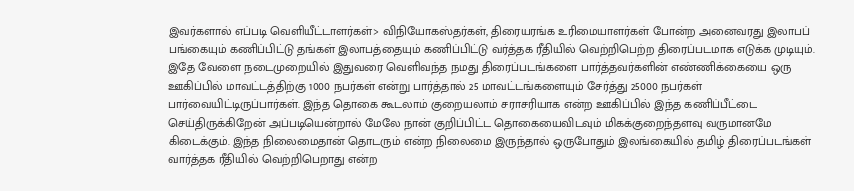இவர்களால் எப்படி வெளியீட்டாளர்கள்> விநியோகஸ்தர்கள், திரையரங்க உரிமையாளர்கள் போன்ற அனைவரது இலாபப் பங்கையும் கணிப்பிட்டு தங்கள் இலாபத்தையும் கணிப்பிட்டு வர்த்தக ரீதியில் வெற்றிபெற்ற திரைப்படமாக எடுக்க முடியும். இதே வேளை நடைமுறையில் இதுவரை வெளிவந்த நமது திரைப்படங்களை பார்த்தவர்களின் எண்ணிக்கையை ஒரு ஊகிப்பில் மாவட்டத்திற்கு 1000 நபர்கள் என்று பார்த்தால் 25 மாவட்டங்களையும் சேர்த்து 25000 நபர்கள் பார்வையிட்டிருப்பார்கள். இந்த தொகை கூடலாம் குறையலாம் சராசரியாக என்ற ஊகிப்பில் இந்த கணிப்பீட்டை செய்திருக்கிறேன் அப்படியென்றால் மேலே நான் குறிப்பிட்ட தொகையைவிடவும் மிகக்குறைந்தளவு வருமானமே கிடைக்கும். இந்த நிலைமைதான் தொடரும் என்ற நிலைமை இருந்தால் ஒருபோதும் இலங்கையில் தமிழ் திரைப்படங்கள் வார்த்தக ரீதியில் வெற்றிபெறாது என்ற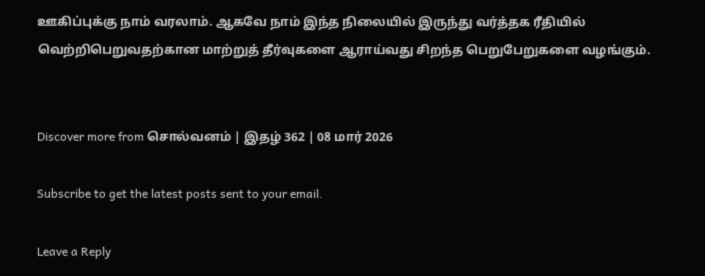ஊகிப்புக்கு நாம் வரலாம். ஆகவே நாம் இந்த நிலையில் இருந்து வர்த்தக ரீதியில் வெற்றிபெறுவதற்கான மாற்றுத் தீர்வுகளை ஆராய்வது சிறந்த பெறுபேறுகளை வழங்கும்.


Discover more from சொல்வனம் | இதழ் 362 | 08 மார் 2026

Subscribe to get the latest posts sent to your email.

Leave a Reply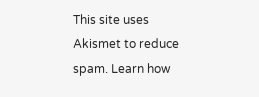This site uses Akismet to reduce spam. Learn how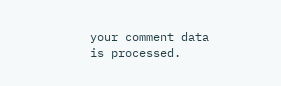your comment data is processed.